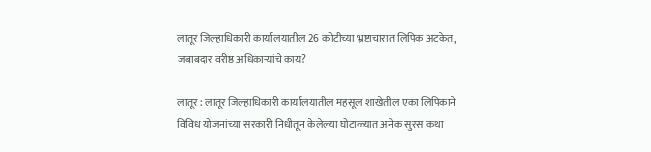लातूर जिल्हाधिकारी कार्यालयातील 26 कोटीच्या भ्रष्टाचारात लिपिक अटकेत, जबाबदार वरीष्ठ अधिकाऱ्यांचे काय?

लातूर : लातूर जिल्हाधिकारी कार्यालयातील महसूल शाखेतील एका लिपिकाने विविध योजनांच्या सरकारी निधीतून केलेल्या घोटाळ्यात अनेक सुरस कथा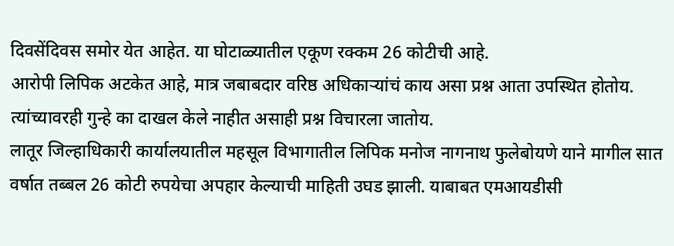दिवसेंदिवस समोर येत आहेत. या घोटाळ्यातील एकूण रक्कम 26 कोटीची आहे.
आरोपी लिपिक अटकेत आहे, मात्र जबाबदार वरिष्ठ अधिकाऱ्यांचं काय असा प्रश्न आता उपस्थित होतोय. त्यांच्यावरही गुन्हे का दाखल केले नाहीत असाही प्रश्न विचारला जातोय.
लातूर जिल्हाधिकारी कार्यालयातील महसूल विभागातील लिपिक मनोज नागनाथ फुलेबोयणे याने मागील सात वर्षात तब्बल 26 कोटी रुपयेचा अपहार केल्याची माहिती उघड झाली. याबाबत एमआयडीसी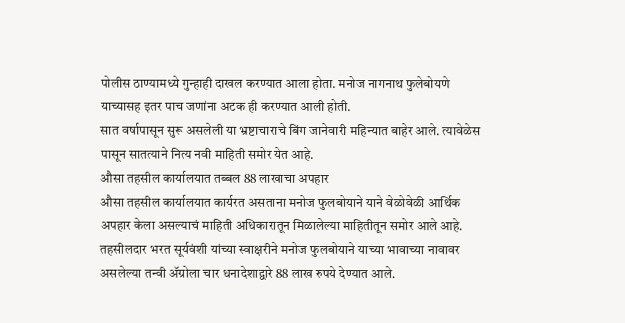पोलीस ठाण्यामध्ये गुन्हाही दाखल करण्यात आला होता. मनोज नागनाथ फुलेबोयणे याच्यासह इतर पाच जणांना अटक ही करण्यात आली होती.
सात वर्षापासून सुरू असलेली या भ्रष्टाचाराचे बिंग जानेवारी महिन्यात बाहेर आले. त्यावेळेस पासून सातत्याने नित्य नवी माहिती समोर येत आहे.
औसा तहसील कार्यालयात तब्बल 88 लाखाचा अपहार
औसा तहसील कार्यालयात कार्यरत असताना मनोज फुलबोयाने याने वेळोवेळी आर्थिक अपहार केला असल्याचं माहिती अधिकारातून मिळालेल्या माहितीतून समोर आले आहे. तहसीलदार भरत सूर्यवंशी यांच्या स्वाक्षरीने मनोज फुलबोयाने याच्या भावाच्या नावावर असलेल्या तन्वी ॲग्रोला चार धनादेशाद्वारे 88 लाख रुपये देण्यात आले.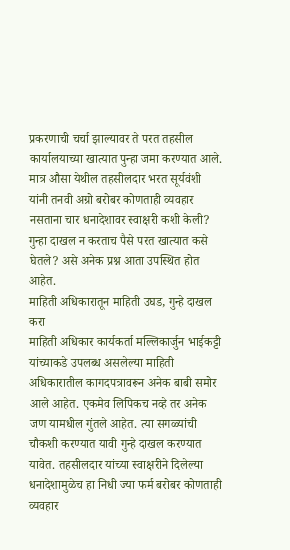प्रकरणाची चर्चा झाल्यावर ते परत तहसील कार्यालयाच्या खात्यात पुन्हा जमा करण्यात आले. मात्र औसा येथील तहसीलदार भरत सूर्यवंशी यांनी तनवी अग्रो बरोबर कोणताही व्यवहार नसताना चार धनादेशावर स्वाक्षरी कशी केली? गुन्हा दाखल न करताच पैसे परत खात्यात कसे घेतले? असे अनेक प्रश्न आता उपस्थित होत आहेत.
माहिती अधिकारातून माहिती उघड, गुन्हे दाखल करा
माहिती अधिकार कार्यकर्ता मल्लिकार्जुन भाईकट्टी यांच्याकडे उपलब्ध असलेल्या माहिती अधिकारातील कागदपत्रावरून अनेक बाबी समोर आले आहेत. एकमेव लिपिकच नव्हे तर अनेक जण यामधील गुंतले आहेत. त्या सगळ्यांची चौकशी करण्यात यावी गुन्हे दाखल करण्यात यावेत. तहसीलदार यांच्या स्वाक्षरीने दिलेल्या धनादेशामुळेच हा निधी ज्या फर्म बरोबर कोणताही व्यवहार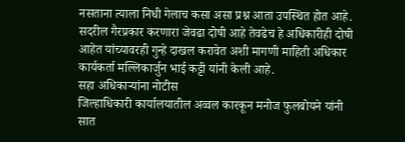नसताना त्याला निधी गेलाच कसा असा प्रश्न आता उपस्थित होत आहे. सदरील गैरप्रकार करणारा जेवढा दोषी आहे तेवढेच हे अधिकारीही दोषी आहेत यांच्यावरही गुन्हे दाखल करावेत अशी मागणी माहिती अधिकार कार्यकर्ता मल्लिकार्जुन भाई कट्टी यांनी केली आहे.
सहा अधिकाऱ्यांना नोटीस
जिल्हाधिकारी कार्यालयातील अव्वल कारकून मनोज फुलबोयने यांनी सात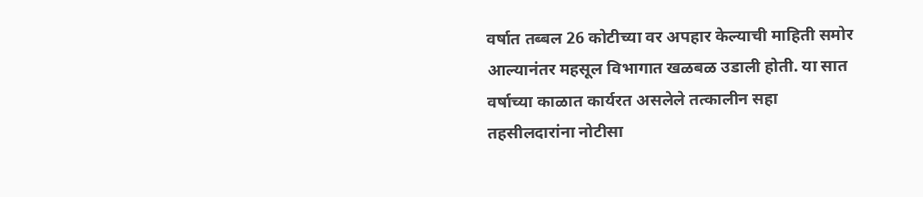वर्षात तब्बल 26 कोटीच्या वर अपहार केल्याची माहिती समोर आल्यानंतर महसूल विभागात खळबळ उडाली होती. या सात वर्षाच्या काळात कार्यरत असलेले तत्कालीन सहा तहसीलदारांना नोटीसा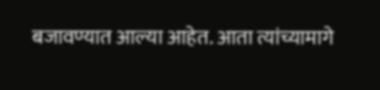बजावण्यात आल्या आहेत. आता त्यांच्यामागे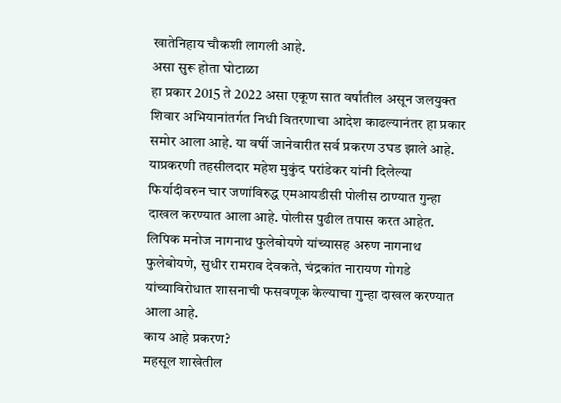खातेनिहाय चौकशी लागली आहे.
असा सुरू होता घोटाळा
हा प्रकार 2015 ते 2022 असा एकूण सात वर्षांतील असून जलयुक्त शिवार अभियानांतर्गत निधी वितरणाचा आदेश काढल्यानंतर हा प्रकार समोर आला आहे. या वर्षी जानेवारीत सर्व प्रकरण उघड झाले आहे. याप्रकरणी तहसीलदार महेश मुकुंद परांडेकर यांनी दिलेल्या फिर्यादीवरुन चार जणांविरुद्ध एमआयडीसी पोलीस ठाण्यात गुन्हा दाखल करण्यात आला आहे. पोलीस पुढील तपास करत आहेत. लिपिक मनोज नागनाथ फुलेबोयणे यांच्यासह अरुण नागनाथ फुलेबोयणे, सुधीर रामराव देवकते, चंद्रकांत नारायण गोगडे यांच्याविरोधात शासनाची फसवणूक केल्याचा गुन्हा दाखल करण्यात आला आहे.
काय आहे प्रकरण?
महसूल शाखेतील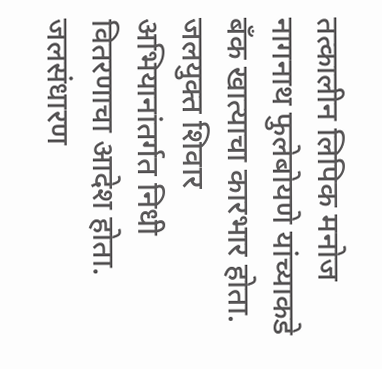तत्कालीन लिपिक मनोज नागनाथ फुलेबोयणे यांच्याकडे बँक खात्याचा कारभार होता. जलयुक्त शिवार अभियानांतर्गत निधी वितरणाचा आदेश होता. जलसंधारण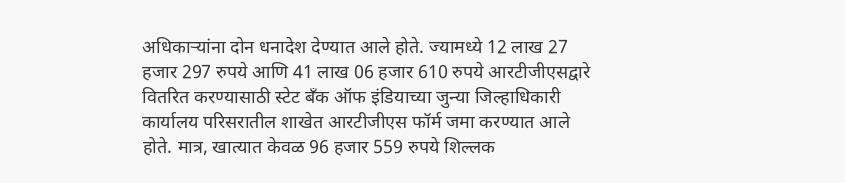अधिकाऱ्यांना दोन धनादेश देण्यात आले होते. ज्यामध्ये 12 लाख 27 हजार 297 रुपये आणि 41 लाख 06 हजार 610 रुपये आरटीजीएसद्वारे वितरित करण्यासाठी स्टेट बँक ऑफ इंडियाच्या जुन्या जिल्हाधिकारी कार्यालय परिसरातील शाखेत आरटीजीएस फॉर्म जमा करण्यात आले होते. मात्र, खात्यात केवळ 96 हजार 559 रुपये शिल्लक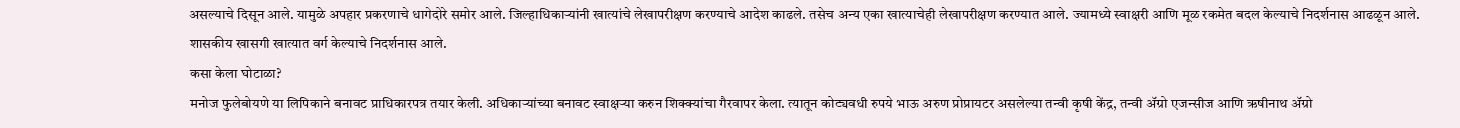असल्याचे दिसून आले. यामुळे अपहार प्रकरणाचे धागेदोरे समोर आले. जिल्हाधिकाऱ्यांनी खात्यांचे लेखापरीक्षण करण्याचे आदेश काढले. तसेच अन्य एका खात्याचेही लेखापरीक्षण करण्यात आले. ज्यामध्ये स्वाक्षरी आणि मूळ रकमेत बदल केल्याचे निदर्शनास आढळून आले. शासकीय खासगी खात्यात वर्ग केल्याचे निदर्शनास आले.
कसा केला घोटाळा?
मनोज फुलेबोयणे या लिपिकाने बनावट प्राधिकारपत्र तयार केली. अधिकाऱ्यांच्या बनावट स्वाक्षऱ्या करुन शिक्क्यांचा गैरवापर केला. त्यातून कोट्यवधी रुपये भाऊ अरुण प्रोप्रायटर असलेल्या तन्वी कृषी केंद्र, तन्वी ॲग्रो एजन्सीज आणि ऋषीनाथ ॲग्रो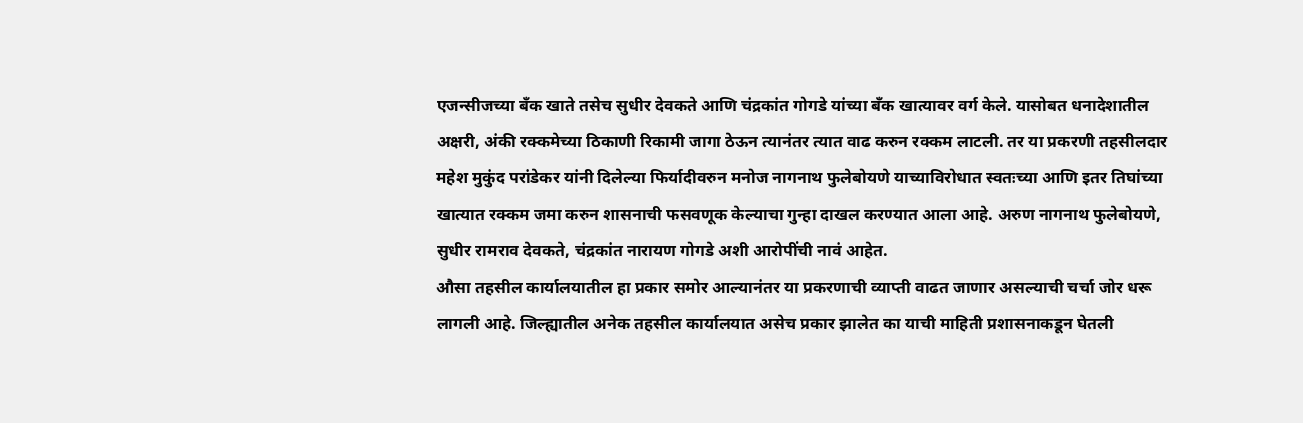एजन्सीजच्या बँक खाते तसेच सुधीर देवकते आणि चंद्रकांत गोगडे यांच्या बँक खात्यावर वर्ग केले. यासोबत धनादेशातील अक्षरी, अंकी रक्कमेच्या ठिकाणी रिकामी जागा ठेऊन त्यानंतर त्यात वाढ करुन रक्कम लाटली. तर या प्रकरणी तहसीलदार महेश मुकुंद परांडेकर यांनी दिलेल्या फिर्यादीवरुन मनोज नागनाथ फुलेबोयणे याच्याविरोधात स्वतःच्या आणि इतर तिघांच्या खात्यात रक्कम जमा करुन शासनाची फसवणूक केल्याचा गुन्हा दाखल करण्यात आला आहे. अरुण नागनाथ फुलेबोयणे, सुधीर रामराव देवकते, चंद्रकांत नारायण गोगडे अशी आरोपींची नावं आहेत.
औसा तहसील कार्यालयातील हा प्रकार समोर आल्यानंतर या प्रकरणाची व्याप्ती वाढत जाणार असल्याची चर्चा जोर धरू लागली आहे. जिल्ह्यातील अनेक तहसील कार्यालयात असेच प्रकार झालेत का याची माहिती प्रशासनाकडून घेतली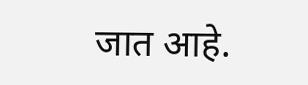जात आहे.